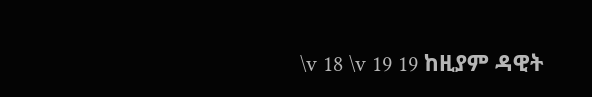\v 18 \v 19 19 ከዚያም ዳዊት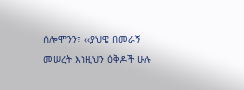ሰሎሞንን፣ ‹‹ያህዌ በመራኝ መሠረት እነዚህን ዕቅዶች ሁሉ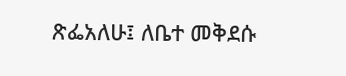ጽፌአለሁ፤ ለቤተ መቅደሱ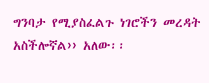ግንባታ የሚያስፈልጉ ነገሮችን መረዳት አስችሎኛል›› አለው፡፡